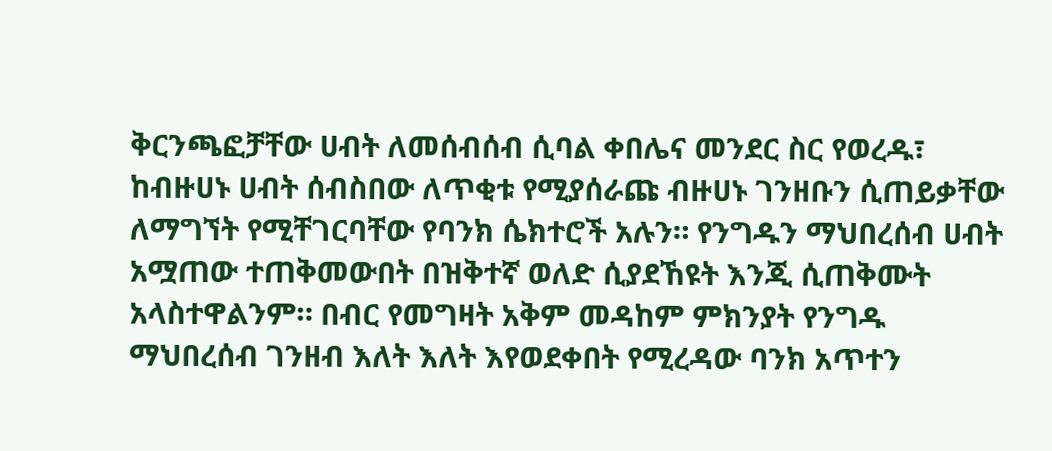ቅርንጫፎቻቸው ሀብት ለመሰብሰብ ሲባል ቀበሌና መንደር ስር የወረዱ፣ ከብዙሀኑ ሀብት ሰብስበው ለጥቂቱ የሚያሰራጩ ብዙሀኑ ገንዘቡን ሲጠይቃቸው ለማግኘት የሚቸገርባቸው የባንክ ሴክተሮች አሉን። የንግዱን ማህበረሰብ ሀብት አሟጠው ተጠቅመውበት በዝቅተኛ ወለድ ሲያደኸዩት እንጂ ሲጠቅሙት አላስተዋልንም። በብር የመግዛት አቅም መዳከም ምክንያት የንግዱ ማህበረሰብ ገንዘብ እለት እለት እየወደቀበት የሚረዳው ባንክ አጥተን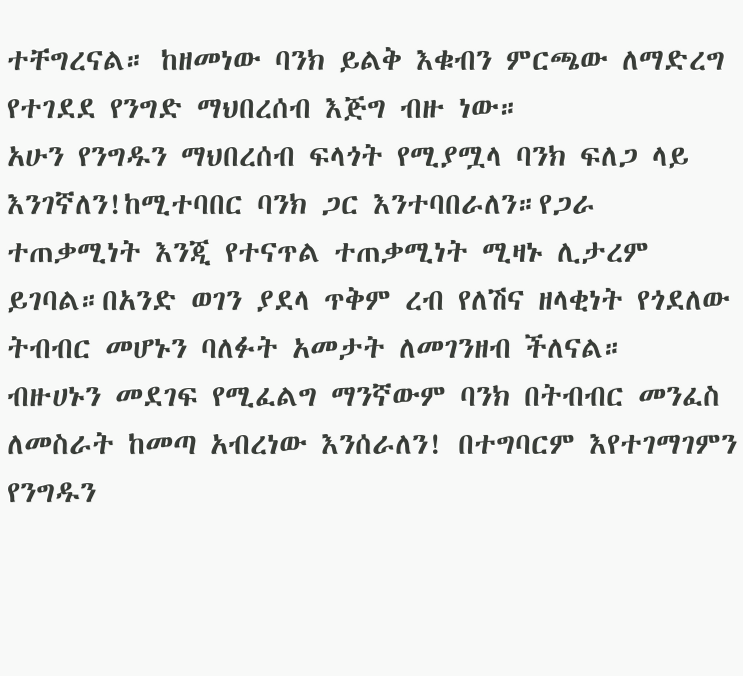ተቸግረናል። ከዘመነው ባንክ ይልቅ እቁብን ምርጫው ለማድረግ የተገደደ የንግድ ማህበረሰብ እጅግ ብዙ ነው።
አሁን የንግዱን ማህበረሰብ ፍላጎት የሚያሟላ ባንክ ፍለጋ ላይ እንገኛለን!ከሚተባበር ባንክ ጋር እንተባበራለን።የጋራ ተጠቃሚነት እንጂ የተናጥል ተጠቃሚነት ሚዛኑ ሊታረም ይገባል።በአንድ ወገን ያደላ ጥቅም ረብ የለሽና ዘላቂነት የጎደለው ትብብር መሆኑን ባለፉት አመታት ለመገንዘብ ችለናል።
ብዙሀኑን መደገፍ የሚፈልግ ማንኛውም ባንክ በትብብር መንፈስ ለመስራት ከመጣ አብረነው እንሰራለን! በተግባርም እየተገማገምን የንግዱን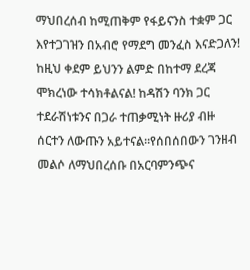ማህበረሰብ ከሚጠቅም የፋይናንስ ተቋም ጋር እየተጋገዝን በአብሮ የማደግ መንፈስ እናድጋለን!
ከዚህ ቀደም ይህንን ልምድ በከተማ ደረጃ ሞክረነው ተሳክቶልናል! ከዳሽን ባንክ ጋር ተደራሽነቱንና በጋራ ተጠቃሚነት ዙሪያ ብዙ ሰርተን ለውጡን አይተናል።የሰበሰበውን ገንዘብ መልሶ ለማህበረሰቡ በአርባምንጭና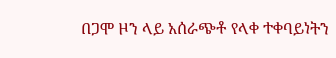በጋሞ ዞን ላይ አሰራጭቶ የላቀ ተቀባይነትን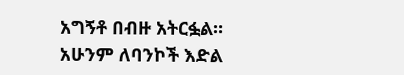አግኝቶ በብዙ አትርፏል።
አሁንም ለባንኮች እድል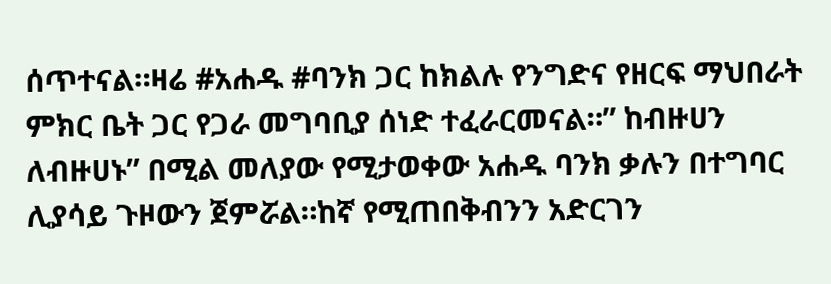ሰጥተናል።ዛሬ #አሐዱ #ባንክ ጋር ከክልሉ የንግድና የዘርፍ ማህበራት ምክር ቤት ጋር የጋራ መግባቢያ ሰነድ ተፈራርመናል።” ከብዙሀን ለብዙሀኑ” በሚል መለያው የሚታወቀው አሐዱ ባንክ ቃሉን በተግባር ሊያሳይ ጉዞውን ጀምሯል።ከኛ የሚጠበቅብንን አድርገን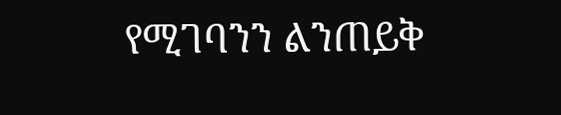የሚገባንን ልንጠይቅ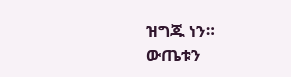ዝግጁ ነን።
ውጤቱን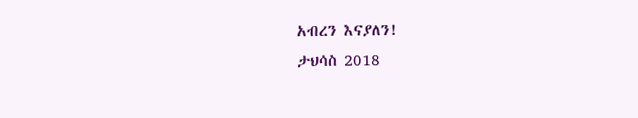አብረን እናያለን!
ታህሳስ 2018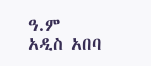ዓ.ም
አዲስ አበባ